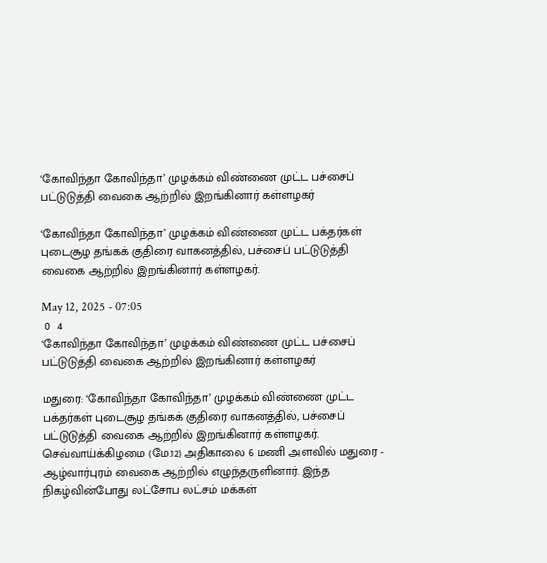‘கோவிந்தா கோவிந்தா’ முழக்கம் விண்ணை முட்ட பச்சைப் பட்டுடுத்தி வைகை ஆற்றில் இறங்கினார் கள்ளழகர்

‘கோவிந்தா கோவிந்தா’ முழக்கம் விண்ணை முட்ட பக்தர்கள் புடைசூழ தங்கக் குதிரை வாகனத்தில், பச்சைப் பட்டுடுத்தி வைகை ஆற்றில் இறங்கினார் கள்ளழகர்.

May 12, 2025 - 07:05
 0  4
‘கோவிந்தா கோவிந்தா’ முழக்கம் விண்ணை முட்ட பச்சைப் பட்டுடுத்தி வைகை ஆற்றில் இறங்கினார் கள்ளழகர்

மதுரை: ‘கோவிந்தா கோவிந்தா’ முழக்கம் விண்ணை முட்ட பக்தர்கள் புடைசூழ தங்கக் குதிரை வாகனத்தில், பச்சைப் பட்டுடுத்தி வைகை ஆற்றில் இறங்கினார் கள்ளழகர். செவ்வாய்க்கிழமை (மே.12) அதிகாலை 6 மணி அளவில் மதுரை - ஆழ்வார்புரம் வைகை ஆற்றில் எழுந்தருளினார். இந்த நிகழ்வின்போது லட்சோப லட்சம் மக்கள்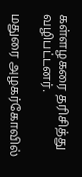கள்ளழகரை தரிசித்து வழிபட்டனர்.

மதுரை அழகர்கோவில்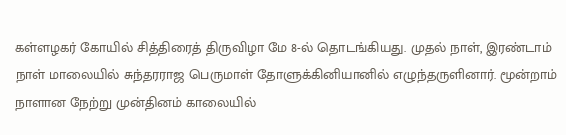கள்ளழகர் கோயில் சித்திரைத் திருவிழா மே 8-ல் தொடங்கியது. முதல் நாள், இரண்டாம் நாள் மாலையில் சுந்தரராஜ பெருமாள் தோளுக்கினியானில் எழுந்தருளினார். மூன்றாம் நாளான நேற்று முன்தினம் காலையில்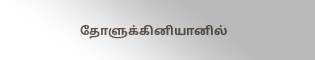தோளுக்கினியானில்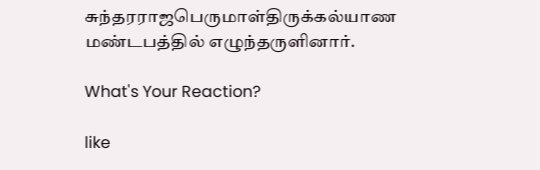சுந்தரராஜபெருமாள்திருக்கல்யாண மண்டபத்தில் எழுந்தருளினார்.

What's Your Reaction?

like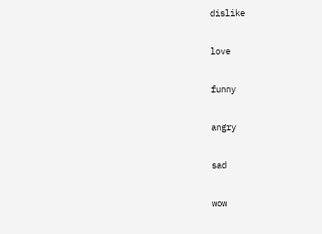dislike

love

funny

angry

sad

wow